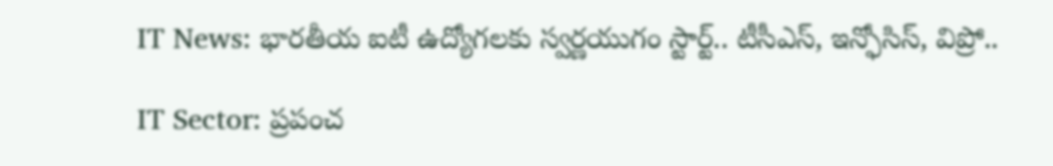IT News: భారతీయ ఐటీ ఉద్యోగలకు స్వర్ణయుగం స్టార్ట్.. టీసీఎస్, ఇన్ఫోసిస్, విప్రో..

IT Sector: ప్రపంచ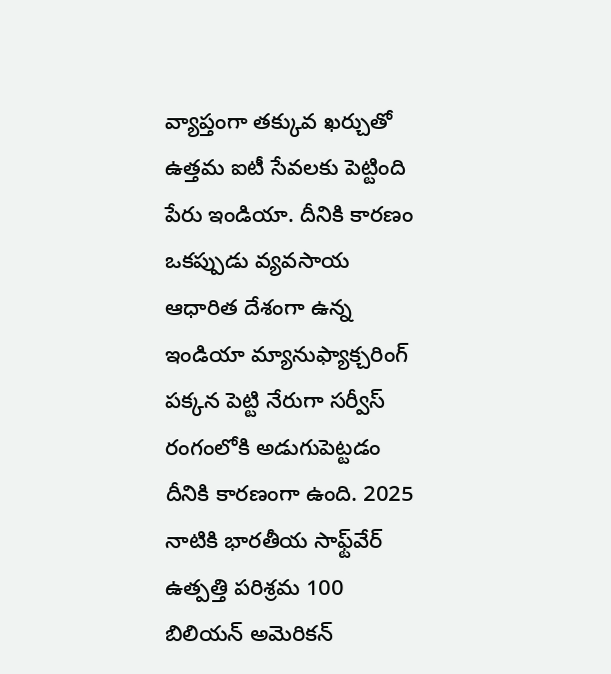వ్యాప్తంగా తక్కువ ఖర్చుతో ఉత్తమ ఐటీ సేవలకు పెట్టింది పేరు ఇండియా. దీనికి కారణం ఒకప్పుడు వ్యవసాయ ఆధారిత దేశంగా ఉన్న ఇండియా మ్యానుఫ్యాక్చరింగ్ పక్కన పెట్టి నేరుగా సర్వీస్ రంగంలోకి అడుగుపెట్టడం దీనికి కారణంగా ఉంది. 2025 నాటికి భారతీయ సాఫ్ట్‌వేర్ ఉత్పత్తి పరిశ్రమ 100 బిలియన్ అమెరికన్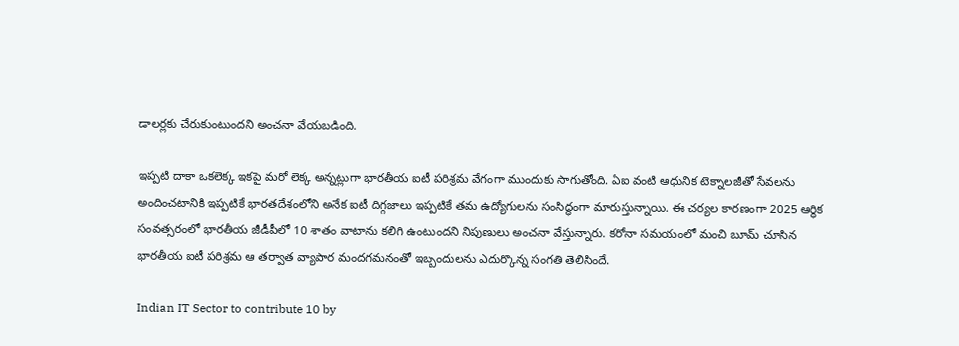డాలర్లకు చేరుకుంటుందని అంచనా వేయబడింది.

ఇప్పటి దాకా ఒకలెక్క ఇకపై మరో లెక్క అన్నట్లుగా భారతీయ ఐటీ పరిశ్రమ వేగంగా ముందుకు సాగుతోంది. ఏఐ వంటి ఆధునిక టెక్నాలజీతో సేవలను అందించటానికి ఇప్పటికే భారతదేశంలోని అనేక ఐటీ దిగ్గజాలు ఇప్పటికే తమ ఉద్యోగులను సంసిద్ధంగా మారుస్తున్నాయి. ఈ చర్యల కారణంగా 2025 ఆర్థిక సంవత్సరంలో భారతీయ జీడీపీలో 10 శాతం వాటాను కలిగి ఉంటుందని నిపుణులు అంచనా వేస్తున్నారు. కరోనా సమయంలో మంచి బూమ్ చూసిన భారతీయ ఐటీ పరిశ్రమ ఆ తర్వాత వ్యాపార మందగమనంతో ఇబ్బందులను ఎదుర్కొన్న సంగతి తెలిసిందే.

Indian IT Sector to contribute 10 by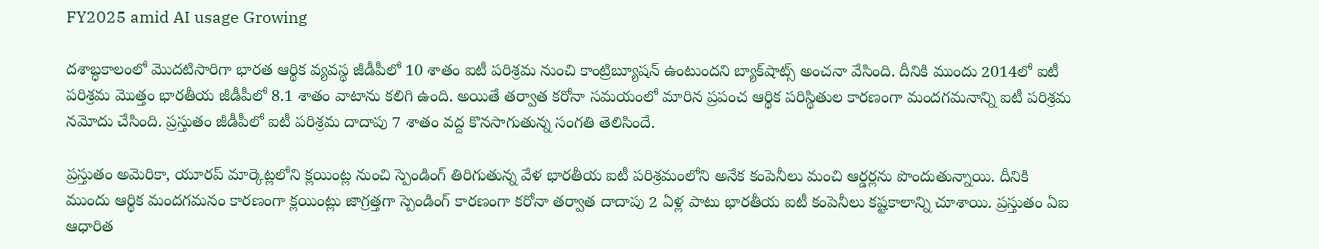FY2025 amid AI usage Growing

దశాబ్ధకాలంలో మెుదటిసారిగా భారత ఆర్థిక వ్యవస్థ జీడీపీలో 10 శాతం ఐటీ పరిశ్రమ నుంచి కాంట్రిబ్యూషన్ ఉంటుందని బ్యాక్‌షాట్స్ అంచనా వేసింది. దీనికి ముందు 2014లో ఐటీ పరిశ్రమ మెుత్తం భారతీయ జీడీపీలో 8.1 శాతం వాటాను కలిగి ఉంది. అయితే తర్వాత కరోనా సమయంలో మారిన ప్రపంచ ఆర్థిక పరిస్థితుల కారణంగా మందగమనాన్ని ఐటీ పరిశ్రమ నమోదు చేసింది. ప్రస్తుతం జీడీపీలో ఐటీ పరిశ్రమ దాదాపు 7 శాతం వద్ద కొనసాగుతున్న సంగతి తెలిసిందే.

ప్రస్తుతం అమెరికా, యూరప్ మార్కెట్లలోని క్లయింట్ల నుంచి స్పెండింగ్ తిరిగుతున్న వేళ భారతీయ ఐటీ పరిశ్రమంలోని అనేక కంపెనీలు మంచి ఆర్డర్లను పొందుతున్నాయి. దీనికి ముందు ఆర్థిక మందగమనం కారణంగా క్లయింట్లు జాగ్రత్తగా స్పెండింగ్ కారణంగా కరోనా తర్వాత దాదాపు 2 ఏళ్ల పాటు భారతీయ ఐటీ కంపెనీలు కష్టకాలాన్ని చూశాయి. ప్రస్తుతం ఏఐ ఆధారిత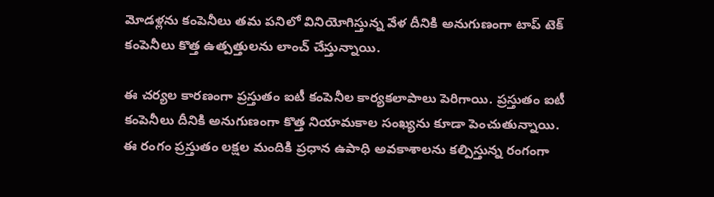మోడళ్లను కంపెనీలు తమ పనిలో వినియోగిస్తున్న వేళ దీనికి అనుగుణంగా టాప్ టెక్ కంపెనీలు కొత్త ఉత్పత్తులను లాంచ్ చేస్తున్నాయి.

ఈ చర్యల కారణంగా ప్రస్తుతం ఐటీ కంపెనీల కార్యకలాపాలు పెరిగాయి. ప్రస్తుతం ఐటీ కంపెనీలు దీనికి అనుగుణంగా కొత్త నియామకాల సంఖ్యను కూడా పెంచుతున్నాయి. ఈ రంగం ప్రస్తుతం లక్షల మందికి ప్రధాన ఉపాధి అవకాశాలను కల్పిస్తున్న రంగంగా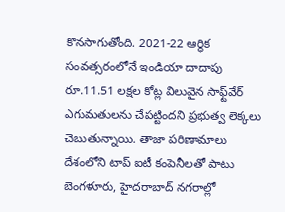కొనసాగుతోంది. 2021-22 ఆర్థిక సంవత్సరంలోనే ఇండియా దాదాపు రూ.11.51 లక్షల కోట్ల విలువైన సాఫ్ట్‌వేర్ ఎగుమతులను చేపట్టిందని ప్రభుత్వ లెక్కలు చెబుతున్నాయి. తాజా పరిణామాలు దేశంలోని టాప్ ఐటీ కంపెనీలతో పాటు బెంగళూరు, హైదరాబాద్ నగరాల్లో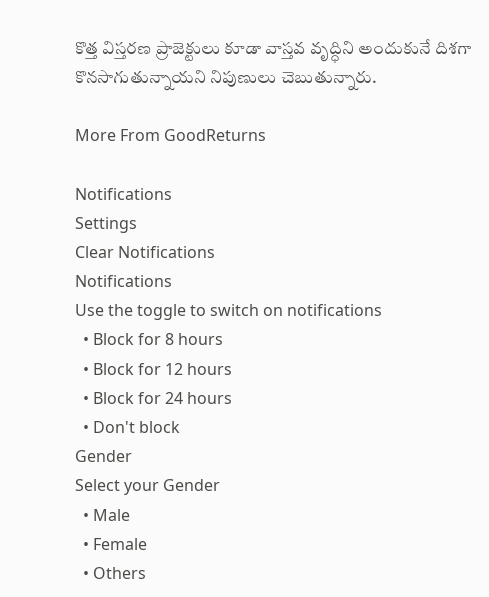కొత్త విస్తరణ ప్రాజెక్టులు కూడా వాస్తవ వృద్ధిని అందుకునే దిశగా కొనసాగుతున్నాయని నిపుణులు చెబుతున్నారు.

More From GoodReturns

Notifications
Settings
Clear Notifications
Notifications
Use the toggle to switch on notifications
  • Block for 8 hours
  • Block for 12 hours
  • Block for 24 hours
  • Don't block
Gender
Select your Gender
  • Male
  • Female
  • Others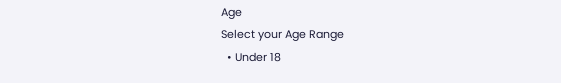Age
Select your Age Range
  • Under 18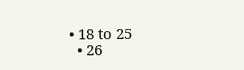• 18 to 25
  • 26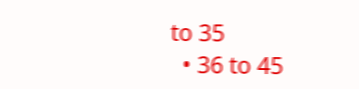to 35
  • 36 to 45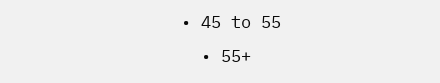• 45 to 55
  • 55+